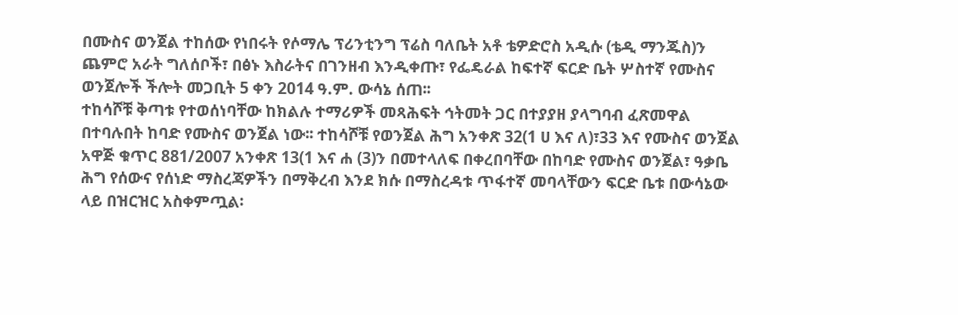በሙስና ወንጀል ተከሰው የነበሩት የሶማሌ ፕሪንቲንግ ፕሬስ ባለቤት አቶ ቴዎድሮስ አዲሱ (ቴዲ ማንጁስ)ን ጨምሮ አራት ግለሰቦች፣ በፅኑ እስራትና በገንዘብ እንዲቀጡ፣ የፌዴራል ከፍተኛ ፍርድ ቤት ሦስተኛ የሙስና ወንጀሎች ችሎት መጋቢት 5 ቀን 2014 ዓ.ም. ውሳኔ ሰጠ፡፡
ተከሳሾቹ ቅጣቱ የተወሰነባቸው ከክልሉ ተማሪዎች መጻሕፍት ኅትመት ጋር በተያያዘ ያላግባብ ፈጽመዋል በተባሉበት ከባድ የሙስና ወንጀል ነው፡፡ ተከሳሾቹ የወንጀል ሕግ አንቀጽ 32(1 ሀ እና ለ)፣33 እና የሙስና ወንጀል አዋጅ ቁጥር 881/2007 አንቀጽ 13(1 እና ሐ (3)ን በመተላለፍ በቀረበባቸው በከባድ የሙስና ወንጀል፣ ዓቃቤ ሕግ የሰውና የሰነድ ማስረጃዎችን በማቅረብ እንደ ክሱ በማስረዳቱ ጥፋተኛ መባላቸውን ፍርድ ቤቱ በውሳኔው ላይ በዝርዝር አስቀምጧል፡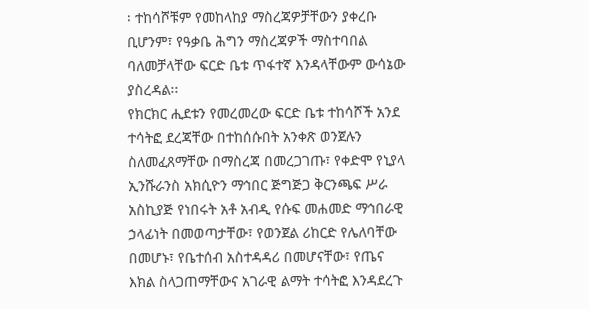፡ ተከሳሾቹም የመከላከያ ማስረጃዎቻቸውን ያቀረቡ ቢሆንም፣ የዓቃቤ ሕግን ማስረጃዎች ማስተባበል ባለመቻላቸው ፍርድ ቤቱ ጥፋተኛ እንዳላቸውም ውሳኔው ያስረዳል፡፡
የክርክር ሒደቱን የመረመረው ፍርድ ቤቱ ተከሳሾች አንደ ተሳትፎ ደረጃቸው በተከሰሱበት አንቀጽ ወንጀሉን ስለመፈጸማቸው በማስረጃ በመረጋገጡ፣ የቀድሞ የኒያላ ኢንሹራንስ አክሲዮን ማኅበር ጅግጅጋ ቅርንጫፍ ሥራ አስኪያጅ የነበሩት አቶ አብዲ የሱፍ መሐመድ ማኅበራዊ ኃላፊነት በመወጣታቸው፣ የወንጀል ሪከርድ የሌለባቸው በመሆኑ፣ የቤተሰብ አስተዳዳሪ በመሆናቸው፣ የጤና እክል ስላጋጠማቸውና አገራዊ ልማት ተሳትፎ እንዳደረጉ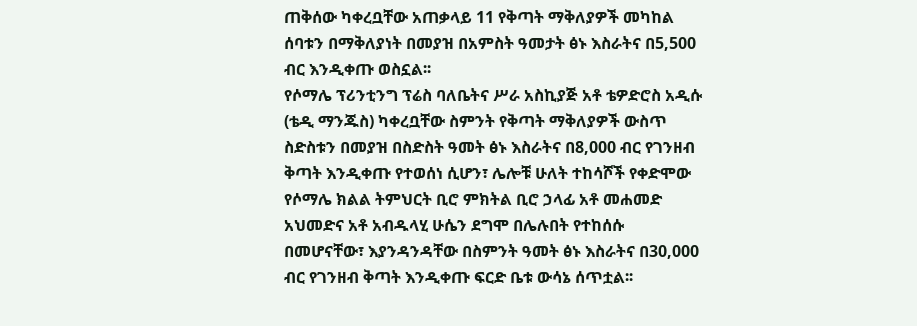ጠቅሰው ካቀረቧቸው አጠቃላይ 11 የቅጣት ማቅለያዎች መካከል ሰባቱን በማቅለያነት በመያዝ በአምስት ዓመታት ፅኑ እስራትና በ5,500 ብር እንዲቀጡ ወስኗል፡፡
የሶማሌ ፕሪንቲንግ ፕሬስ ባለቤትና ሥራ አስኪያጅ አቶ ቴዎድሮስ አዲሱ (ቴዲ ማንጁስ) ካቀረቧቸው ስምንት የቅጣት ማቅለያዎች ውስጥ ስድስቱን በመያዝ በስድስት ዓመት ፅኑ እስራትና በ8,000 ብር የገንዘብ ቅጣት እንዲቀጡ የተወሰነ ሲሆን፣ ሌሎቹ ሁለት ተከሳሾች የቀድሞው የሶማሌ ክልል ትምህርት ቢሮ ምክትል ቢሮ ኃላፊ አቶ መሐመድ አህመድና አቶ አብዱላሂ ሁሴን ደግሞ በሌሉበት የተከሰሱ በመሆናቸው፣ እያንዳንዳቸው በስምንት ዓመት ፅኑ እስራትና በ30,000 ብር የገንዘብ ቅጣት እንዲቀጡ ፍርድ ቤቱ ውሳኔ ሰጥቷል፡፡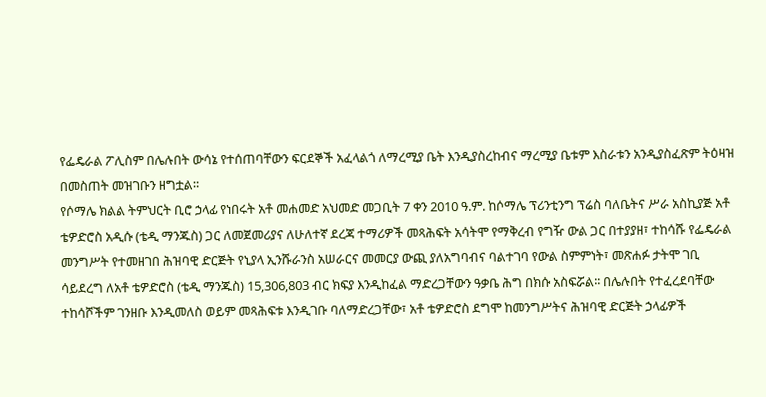የፌዴራል ፖሊስም በሌሉበት ውሳኔ የተሰጠባቸውን ፍርደኞች አፈላልጎ ለማረሚያ ቤት እንዲያስረከብና ማረሚያ ቤቱም እስራቱን አንዲያስፈጽም ትዕዛዝ በመስጠት መዝገቡን ዘግቷል።
የሶማሌ ክልል ትምህርት ቢሮ ኃላፊ የነበሩት አቶ መሐመድ አህመድ መጋቢት 7 ቀን 2010 ዓ.ም. ከሶማሌ ፕሪንቲንግ ፕሬስ ባለቤትና ሥራ አስኪያጅ አቶ ቴዎድሮስ አዲሱ (ቴዲ ማንጁስ) ጋር ለመጀመሪያና ለሁለተኛ ደረጃ ተማሪዎች መጻሕፍት አሳትሞ የማቅረብ የግዥ ውል ጋር በተያያዘ፣ ተከሳሹ የፌዴራል መንግሥት የተመዘገበ ሕዝባዊ ድርጅት የኒያላ ኢንሹራንስ አሠራርና መመርያ ውጪ ያለአግባብና ባልተገባ የውል ስምምነት፣ መጽሐፉ ታትሞ ገቢ ሳይደረግ ለአቶ ቴዎድሮስ (ቴዲ ማንጁስ) 15‚306‚803 ብር ክፍያ እንዲከፈል ማድረጋቸውን ዓቃቤ ሕግ በክሱ አስፍሯል፡፡ በሌሉበት የተፈረደባቸው ተከሳሾችም ገንዘቡ እንዲመለስ ወይም መጻሕፍቱ እንዲገቡ ባለማድረጋቸው፣ አቶ ቴዎድሮስ ደግሞ ከመንግሥትና ሕዝባዊ ድርጅት ኃላፊዎች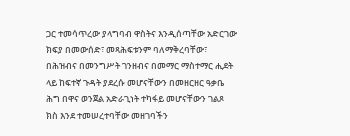ጋር ተመሳጥረው ያላግባብ ዋስትና እንዲሰጣቸው አድርገው ክፍያ በመውሰድ፣ መጻሕፍቱንም ባለማቅረባቸው፣ በሕዝብና በመንግሥት ገንዘብና በመማር ማስተማር ሒደት ላይ ከፍተኛ ጉዳት ያደረሱ መሆናቸውን በመዘርዘር ዓቃቤ ሕግ በዋና ወንጀል አድራጊነት ተካፋይ መሆናቸውን ገልጾ ክስ እንደ ተመሠረተባቸው መዘገባችን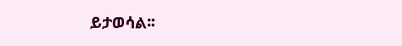ይታወሳል፡፡